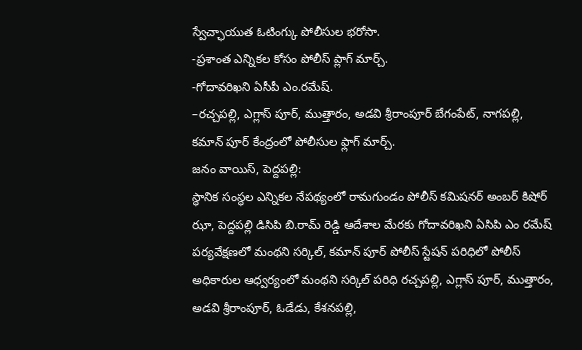స్వేచ్ఛాయుత ఓటింగ్కు పోలీసుల భరోసా.
-ప్రశాంత ఎన్నికల కోసం పోలీస్ ప్లాగ్ మార్చ్.
-గోదావరిఖని ఏసీపీ ఎం.రమేష్.
–రచ్చపల్లి, ఎగ్లాస్ పూర్, ముత్తారం, అడవి శ్రీరాంపూర్ బేగంపేట్, నాగపల్లి, కమాన్ పూర్ కేంద్రంలో పోలీసుల ఫ్లాగ్ మార్చ్.
జనం వాయిస్, పెద్దపల్లి:
స్థానిక సంస్థల ఎన్నికల నేపథ్యంలో రామగుండం పోలీస్ కమిషనర్ అంబర్ కిషోర్ ఝా, పెద్దపల్లి డిసిపి బి.రామ్ రెడ్డి ఆదేశాల మేరకు గోదావరిఖని ఏసిపి ఎం రమేష్ పర్యవేక్షణలో మంథని సర్కిల్, కమాన్ పూర్ పోలీస్ స్టేషన్ పరిధిలో పోలీస్ అధికారుల ఆధ్వర్యంలో మంథని సర్కిల్ పరిధి రచ్చపల్లి, ఎగ్లాస్ పూర్, ముత్తారం, అడవి శ్రీరాంపూర్, ఓడేడు, కేశనపల్లి,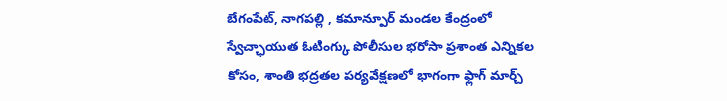బేగంపేట్, నాగపల్లి , కమాన్పూర్ మండల కేంద్రంలో స్వేచ్ఛాయుత ఓటింగ్కు పోలీసుల భరోసా ప్రశాంత ఎన్నికల కోసం, శాంతి భద్రతల పర్యవేక్షణలో భాగంగా ఫ్లాగ్ మార్చ్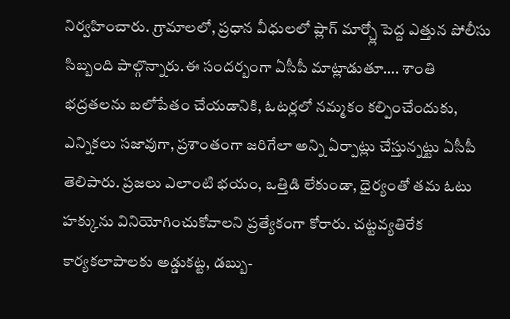నిర్వహించారు. గ్రామాలలో, ప్రధాన వీధులలో ప్లాగ్ మార్చ్లో పెద్ద ఎత్తున పోలీసు సిబ్బంది పాల్గొన్నారు.ఈ సందర్బంగా ఏసీపీ మాట్లాడుతూ…. శాంతి భద్రతలను బలోపేతం చేయడానికి, ఓటర్లలో నమ్మకం కల్పించేందుకు, ఎన్నికలు సజావుగా, ప్రశాంతంగా జరిగేలా అన్ని ఏర్పాట్లు చేస్తున్నట్టు ఏసీపీ తెలిపారు. ప్రజలు ఎలాంటి భయం, ఒత్తిడి లేకుండా, ధైర్యంతో తమ ఓటు హక్కును వినియోగించుకోవాలని ప్రత్యేకంగా కోరారు. చట్టవ్యతిరేక కార్యకలాపాలకు అడ్డుకట్ట, డబ్బు-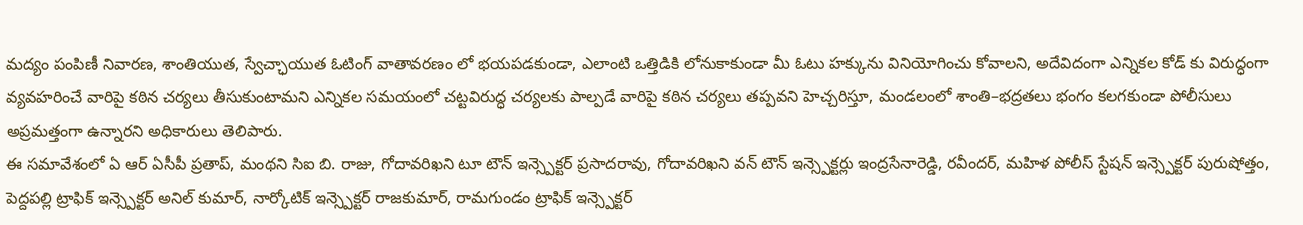మద్యం పంపిణీ నివారణ, శాంతియుత, స్వేచ్ఛాయుత ఓటింగ్ వాతావరణం లో భయపడకుండా, ఎలాంటి ఒత్తిడికి లోనుకాకుండా మీ ఓటు హక్కును వినియోగించు కోవాలని, అదేవిదంగా ఎన్నికల కోడ్ కు విరుద్ధంగా వ్యవహరించే వారిపై కఠిన చర్యలు తీసుకుంటామని ఎన్నికల సమయంలో చట్టవిరుద్ధ చర్యలకు పాల్పడే వారిపై కఠిన చర్యలు తప్పవని హెచ్చరిస్తూ, మండలంలో శాంతి–భద్రతలు భంగం కలగకుండా పోలీసులు అప్రమత్తంగా ఉన్నారని అధికారులు తెలిపారు.
ఈ సమావేశంలో ఏ ఆర్ ఏసీపీ ప్రతాప్, మంథని సిఐ బి. రాజు, గోదావరిఖని టూ టౌన్ ఇన్స్పెక్టర్ ప్రసాదరావు, గోదావరిఖని వన్ టౌన్ ఇన్స్పెక్టర్లు ఇంద్రసేనారెడ్డి, రవీందర్, మహిళ పోలీస్ స్టేషన్ ఇన్స్పెక్టర్ పురుషోత్తం, పెద్దపల్లి ట్రాఫిక్ ఇన్స్పెక్టర్ అనిల్ కుమార్, నార్కోటిక్ ఇన్స్పెక్టర్ రాజకుమార్, రామగుండం ట్రాఫిక్ ఇన్స్పెక్టర్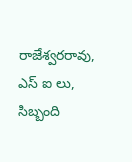రాజేశ్వరరావు, ఎస్ ఐ లు, సిబ్బంది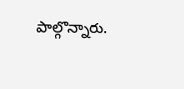పాల్గొన్నారు.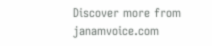Discover more from janamvoice.com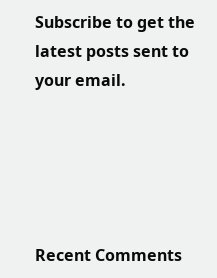Subscribe to get the latest posts sent to your email.





Recent Comments